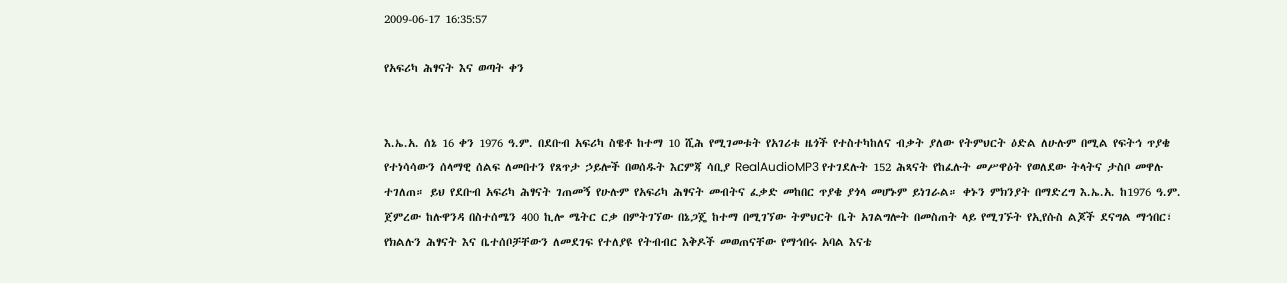2009-06-17 16:35:57

የአፍሪካ ሕፃናት እና ወጣት ቀን


እ.ኤ.አ. ሰኔ 16 ቀን 1976 ዓ.ም. በደቡብ አፍሪካ ስዌቶ ከተማ 10 ሺሕ የሚገመቱት የአገሪቱ ዜጎች የተስተካከለና ብቃት ያለው የትምህርት ዕድል ለሁሉም በሚል የፍትኅ ጥያቄ የተነሳሳውን ሰላማዊ ሰልፍ ለመበተን የጸጥታ ኃይሎች በወሰዱት እርምጃ ሳቢያ RealAudioMP3 የተገደሉት 152 ሕጻናት የከፈሉት መሥዋዕት የወለደው ትላትና ታስቦ መዋሉ ተገለጠ። ይህ የደቡብ አፍሪካ ሕፃናት ገጠመኝ የሁሉም የአፍሪካ ሕፃናት መብትና ፈቃድ መከበር ጥያቄ ያጎላ መሆኑም ይነገራል። ቀኑን ምክንያት በማድረግ እ.ኤ.አ. ከ1976 ዓ.ም. ጀምረው ከሉዋንዳ በስተሰሜን 400 ኪሎ ሜትር ርቃ በምትገኘው በኔጋጄ ከተማ በሚገኘው ትምህርት ቤት አገልግሎት በመስጠት ላይ የሚገኙት የኢየሱስ ልጆች ደናግል ማኅበር፣ የክልሉን ሕፃናት እና ቤተሰቦቻቸውን ለመደገፍ የተለያዩ የትብብር እቅዶች መወጠናቸው የማኅበሩ አባል እናቴ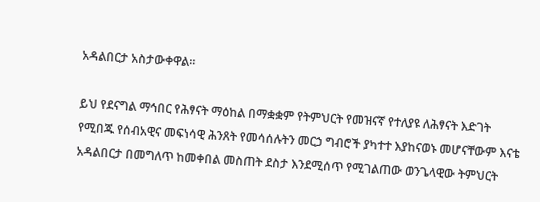አዳልበርታ አስታውቀዋል።

ይህ የደናግል ማኅበር የሕፃናት ማዕከል በማቋቋም የትምህርት የመዝናኛ የተለያዩ ለሕፃናት እድገት የሚበጁ የሰብአዊና መፍነሳዊ ሕንጸት የመሳሰሉትን መርኃ ግብሮች ያካተተ እያከናወኑ መሆናቸውም እናቴ አዳልበርታ በመግለጥ ከመቀበል መስጠት ደስታ እንደሚሰጥ የሚገልጠው ወንጌላዊው ትምህርት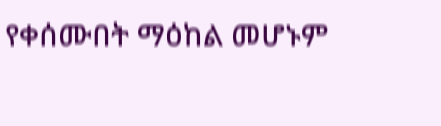የቀሰሙበት ማዕከል መሆኑም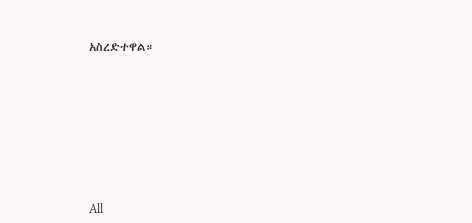አስረድተዋል።








All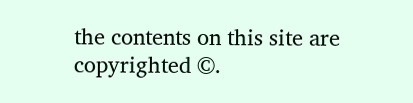the contents on this site are copyrighted ©.